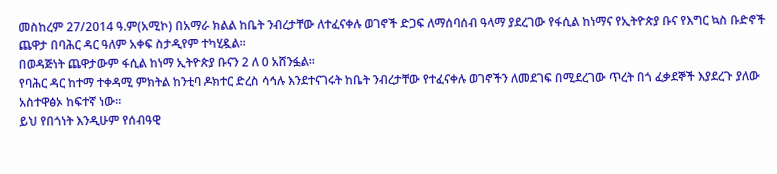መስከረም 27/2014 ዓ.ም(አሚኮ) በአማራ ክልል ከቤት ንብረታቸው ለተፈናቀሉ ወገኖች ድጋፍ ለማሰባሰብ ዓላማ ያደረገው የፋሲል ከነማና የኢትዮጵያ ቡና የእግር ኳስ ቡድኖች ጨዋታ በባሕር ዳር ዓለም አቀፍ ስታዲየም ተካሂዷል።
በወዳጅነት ጨዋታውም ፋሲል ከነማ ኢትዮጵያ ቡናን 2 ለ 0 አሸንፏል።
የባሕር ዳር ከተማ ተቀዳሚ ምክትል ከንቲባ ዶክተር ድረስ ሳኅሉ እንደተናገሩት ከቤት ንብረታቸው የተፈናቀሉ ወገኖችን ለመደገፍ በሚደረገው ጥረት በጎ ፈቃደኞች እያደረጉ ያለው አስተዋፅኦ ከፍተኛ ነው።
ይህ የበጎነት እንዲሁም የሰብዓዊ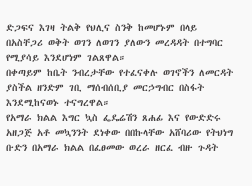ድጋፍና እገዛ ትልቅ የህሊና ስንቅ ከመሆኑም በላይ በአስቸጋሪ ወቅት ወገን ለወገን ያለውን መረዳዳት በተግባር የሚያሳይ እንደሆነም ገልጸዋል።
በቀጣይም ከቤት ንብረታቸው የተፈናቀሉ ወገኖችን ለመርዳት ያስችል ዘንድም ገቢ ማሰብሰቢያ መርኃግብር በስፋት እንደሚከናወኑ ተናግረዋል።
የአማራ ክልል እግር ኳስ ፌዴሬሽን ጸሐፊ እና የውድድሩ አዘጋጅ አቶ መኳንንት ደነቀው በበኩላቸው አሸባሪው የትህነግ ቡድን በአማራ ክልል በፈፀመው ወረራ ዘርፈ ብዙ ጉዳት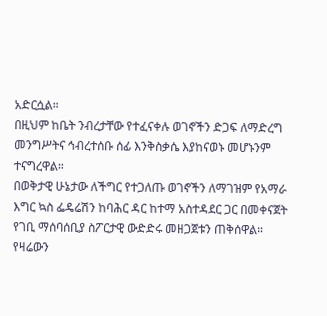አድርሷል።
በዚህም ከቤት ንብረታቸው የተፈናቀሉ ወገኖችን ድጋፍ ለማድረግ መንግሥትና ኅብረተሰቡ ሰፊ እንቅስቃሴ እያከናወኑ መሆኑንም ተናግረዋል።
በወቅታዊ ሁኔታው ለችግር የተጋለጡ ወገኖችን ለማገዝም የአማራ እግር ኳስ ፌዴሬሽን ከባሕር ዳር ከተማ አስተዳደር ጋር በመቀናጀት የገቢ ማሰባሰቢያ ስፖርታዊ ውድድሩ መዘጋጀቱን ጠቅሰዋል።
የዛሬውን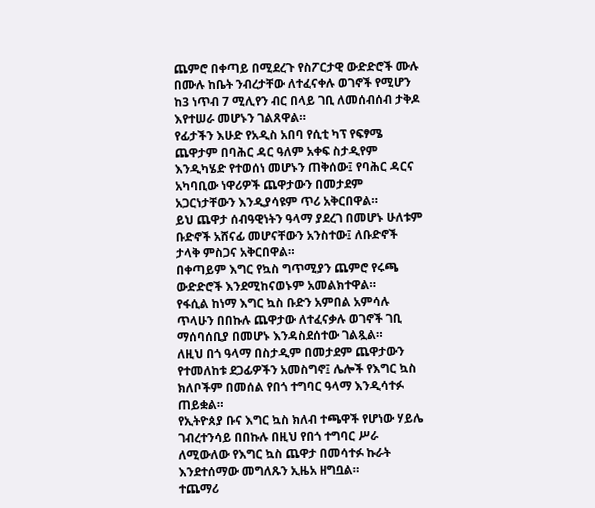ጨምሮ በቀጣይ በሚደረጉ የስፖርታዊ ውድድሮች ሙሉ በሙሉ ከቤት ንብረታቸው ለተፈናቀሉ ወገኖች የሚሆን ከ3 ነጥብ 7 ሚሊየን ብር በላይ ገቢ ለመሰብሰብ ታቅዶ እየተሠራ መሆኑን ገልጸዋል።
የፊታችን እሁድ የአዲስ አበባ የሲቲ ካፕ የፍፃሜ ጨዋታም በባሕር ዳር ዓለም አቀፍ ስታዲየም እንዲካሄድ የተወሰነ መሆኑን ጠቅሰው፤ የባሕር ዳርና አካባቢው ነዋሪዎች ጨዋታውን በመታደም አጋርነታቸውን እንዲያሳዩም ጥሪ አቅርበዋል።
ይህ ጨዋታ ሰብዓዊነትን ዓላማ ያደረገ በመሆኑ ሁለቱም ቡድኖች አሸናፊ መሆናቸውን አንስተው፤ ለቡድኖች ታላቅ ምስጋና አቅርበዋል።
በቀጣይም እግር የኳስ ግጥሚያን ጨምሮ የሩጫ ውድድሮች እንደሚከናወኑም አመልክተዋል።
የፋሲል ከነማ እግር ኳስ ቡድን አምበል አምሳሉ ጥላሁን በበኩሉ ጨዋታው ለተፈናቃሉ ወገኖች ገቢ ማሰባሰቢያ በመሆኑ እንዳስደሰተው ገልጿል።
ለዚህ በጎ ዓላማ በስታዲም በመታደም ጨዋታውን የተመለከቱ ደጋፊዎችን አመስግኖ፤ ሌሎች የእግር ኳስ ክለቦችም በመሰል የበጎ ተግባር ዓላማ እንዲሳተፉ ጠይቋል።
የኢትዮጰያ ቡና እግር ኳስ ክለብ ተጫዋች የሆነው ሃይሌ ገብረተንሳይ በበኩሉ በዚህ የበጎ ተግባር ሥራ ለሚውለው የእግር ኳስ ጨዋታ በመሳተፉ ኩራት እንደተሰማው መግለጹን ኢዜአ ዘግቧል።
ተጨማሪ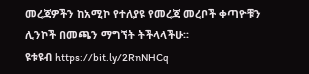መረጃዎችን ከአሚኮ የተለያዩ የመረጃ መረቦች ቀጣዮቹን ሊንኮች በመጫን ማግኘት ትችላላችሁ፡፡
ዩቱዩብ https://bit.ly/2RnNHCq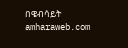በዌብሳይት amharaweb.com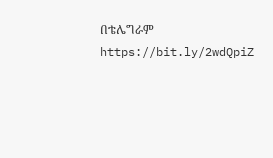በቴሌግራም https://bit.ly/2wdQpiZ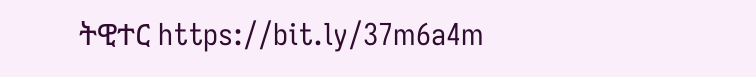ትዊተር https://bit.ly/37m6a4m